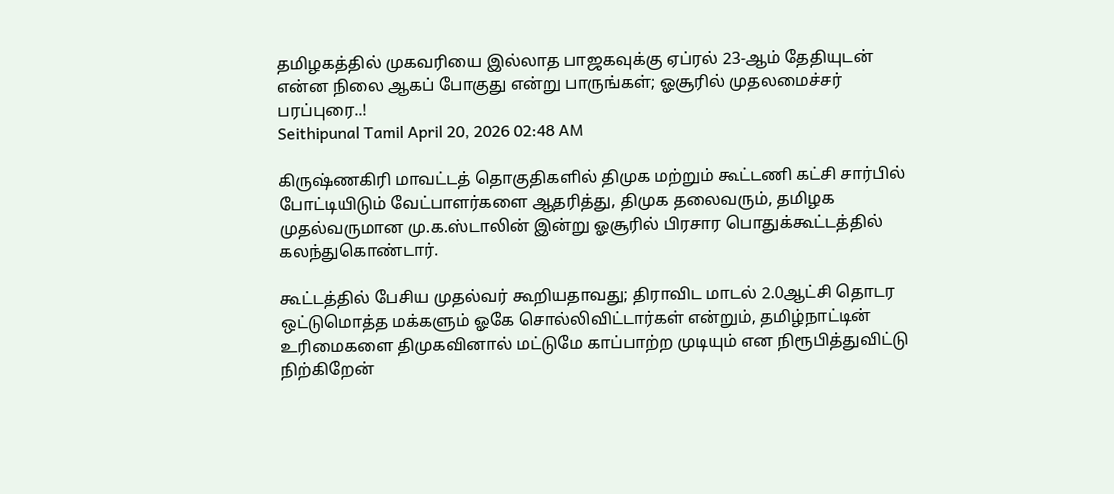தமிழகத்தில் முகவரியை இல்லாத பாஜகவுக்கு ஏப்ரல் 23-ஆம் தேதியுடன் என்ன நிலை ஆகப் போகுது என்று பாருங்கள்; ஓசூரில் முதலமைச்சர் பரப்புரை..!
Seithipunal Tamil April 20, 2026 02:48 AM

கிருஷ்ணகிரி மாவட்டத் தொகுதிகளில் திமுக மற்றும் கூட்டணி கட்சி சார்பில் போட்டியிடும் வேட்பாளர்களை ஆதரித்து, திமுக தலைவரும், தமிழக முதல்வருமான மு.க.ஸ்டாலின் இன்று ஓசூரில் பிரசார பொதுக்கூட்டத்தில் கலந்துகொண்டார்.

கூட்டத்தில் பேசிய முதல்வர் கூறியதாவது; திராவிட மாடல் 2.0ஆட்சி தொடர ஒட்டுமொத்த மக்களும் ஓகே சொல்லிவிட்டார்கள் என்றும், தமிழ்நாட்டின் உரிமைகளை திமுகவினால் மட்டுமே காப்பாற்ற முடியும் என நிரூபித்துவிட்டு நிற்கிறேன்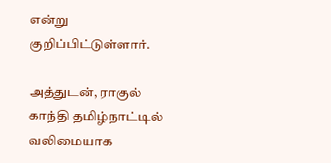என்று குறிப்பிட்டுள்ளார்.

அத்துடன், ராகுல் காந்தி தமிழ்நாட்டில் வலிமையாக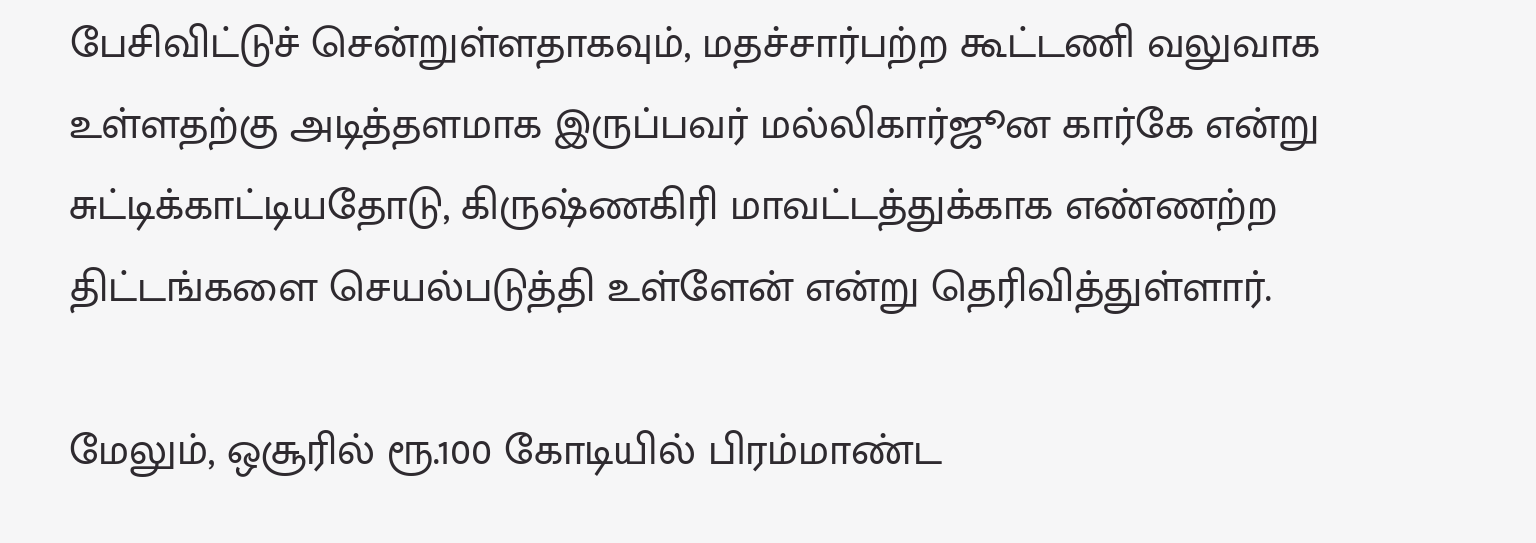பேசிவிட்டுச் சென்றுள்ளதாகவும், மதச்சார்பற்ற கூட்டணி வலுவாக உள்ளதற்கு அடித்தளமாக இருப்பவர் மல்லிகார்ஜூன கார்கே என்று சுட்டிக்காட்டியதோடு, கிருஷ்ணகிரி மாவட்டத்துக்காக எண்ணற்ற திட்டங்களை செயல்படுத்தி உள்ளேன் என்று தெரிவித்துள்ளார்.

மேலும், ஒசூரில் ரூ.100 கோடியில் பிரம்மாண்ட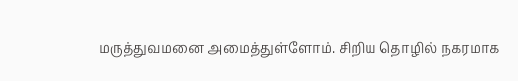மருத்துவமனை அமைத்துள்ளோம். சிறிய தொழில் நகரமாக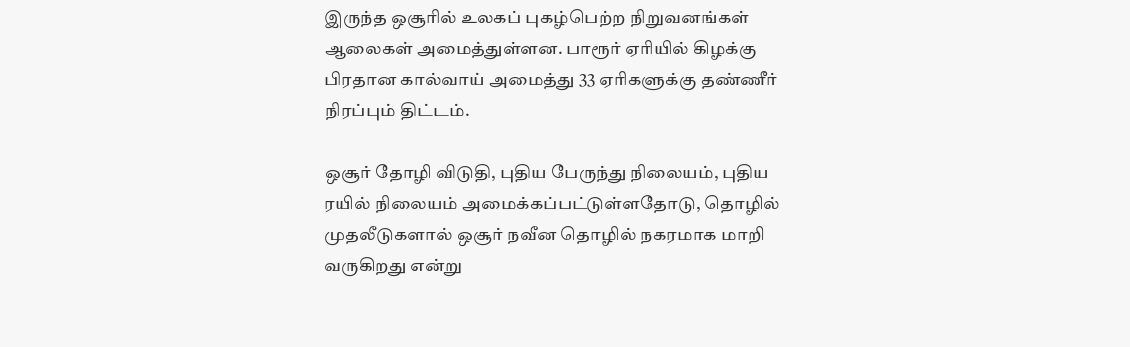இருந்த ஒசூரில் உலகப் புகழ்பெற்ற நிறுவனங்கள் ஆலைகள் அமைத்துள்ளன. பாரூர் ஏரியில் கிழக்கு பிரதான கால்வாய் அமைத்து 33 ஏரிகளுக்கு தண்ணீர் நிரப்பும் திட்டம்.

ஒசூர் தோழி விடுதி, புதிய பேருந்து நிலையம், புதிய ரயில் நிலையம் அமைக்கப்பட்டுள்ளதோடு, தொழில் முதலீடுகளால் ஒசூர் நவீன தொழில் நகரமாக மாறி வருகிறது என்று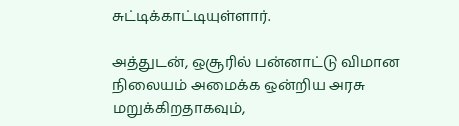சுட்டிக்காட்டியுள்ளார்.

அத்துடன், ஒசூரில் பன்னாட்டு விமான நிலையம் அமைக்க ஒன்றிய அரசு மறுக்கிறதாகவும்,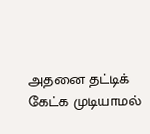அதனை தட்டிக் கேட்க முடியாமல்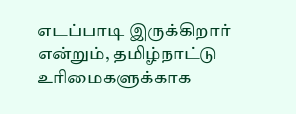எடப்பாடி இருக்கிறார் என்றும், தமிழ்நாட்டு உரிமைகளுக்காக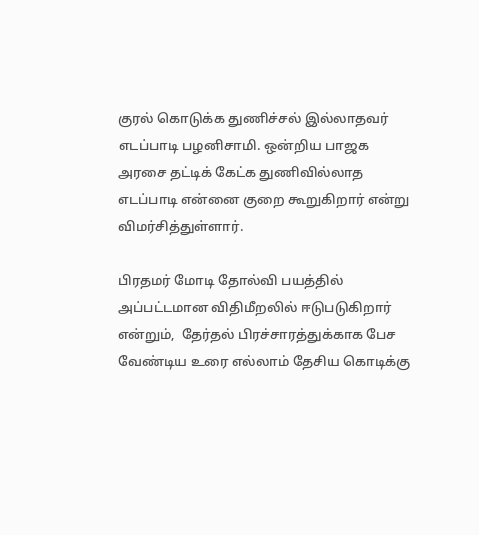குரல் கொடுக்க துணிச்சல் இல்லாதவர் எடப்பாடி பழனிசாமி. ஒன்றிய பாஜக அரசை தட்டிக் கேட்க துணிவில்லாத எடப்பாடி என்னை குறை கூறுகிறார் என்று விமர்சித்துள்ளார்.

பிரதமர் மோடி தோல்வி பயத்தில் அப்பட்டமான விதிமீறலில் ஈடுபடுகிறார் என்றும்,  தேர்தல் பிரச்சாரத்துக்காக பேச வேண்டிய உரை எல்லாம் தேசிய கொடிக்கு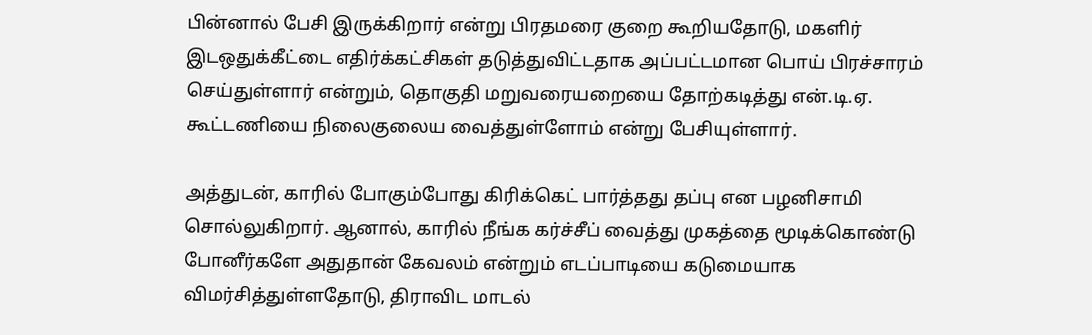பின்னால் பேசி இருக்கிறார் என்று பிரதமரை குறை கூறியதோடு, மகளிர் இடஒதுக்கீட்டை எதிர்க்கட்சிகள் தடுத்துவிட்டதாக அப்பட்டமான பொய் பிரச்சாரம் செய்துள்ளார் என்றும், தொகுதி மறுவரையறையை தோற்கடித்து என்.டி.ஏ. கூட்டணியை நிலைகுலைய வைத்துள்ளோம் என்று பேசியுள்ளார்.

அத்துடன், காரில் போகும்போது கிரிக்கெட் பார்த்தது தப்பு என பழனிசாமி சொல்லுகிறார். ஆனால், காரில் நீங்க கர்ச்சீப் வைத்து முகத்தை மூடிக்கொண்டு போனீர்களே அதுதான் கேவலம் என்றும் எடப்பாடியை கடுமையாக விமர்சித்துள்ளதோடு, திராவிட மாடல்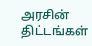அரசின் திட்டங்கள்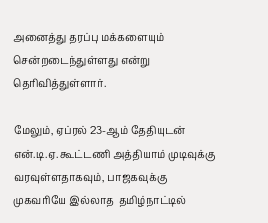அனைத்து தரப்பு மக்களையும் சென்றடைந்துள்ளது என்று தெரிவித்துள்ளார்.

மேலும், ஏப்ரல் 23-ஆம் தேதியுடன் என்.டி.ஏ. கூட்டணி அத்தியாம் முடிவுக்கு வரவுள்ளதாகவும், பாஜகவுக்கு முகவரியே இல்லாத  தமிழ்நாட்டில்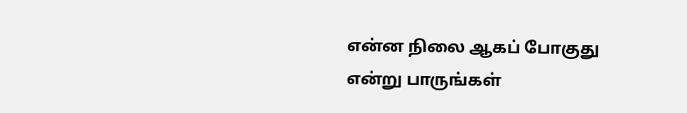என்ன நிலை ஆகப் போகுது என்று பாருங்கள்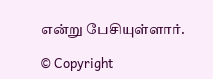என்று பேசியுள்ளார்.

© Copyright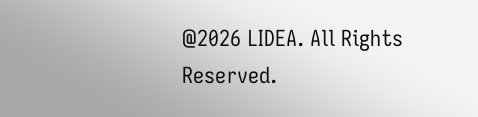@2026 LIDEA. All Rights Reserved.